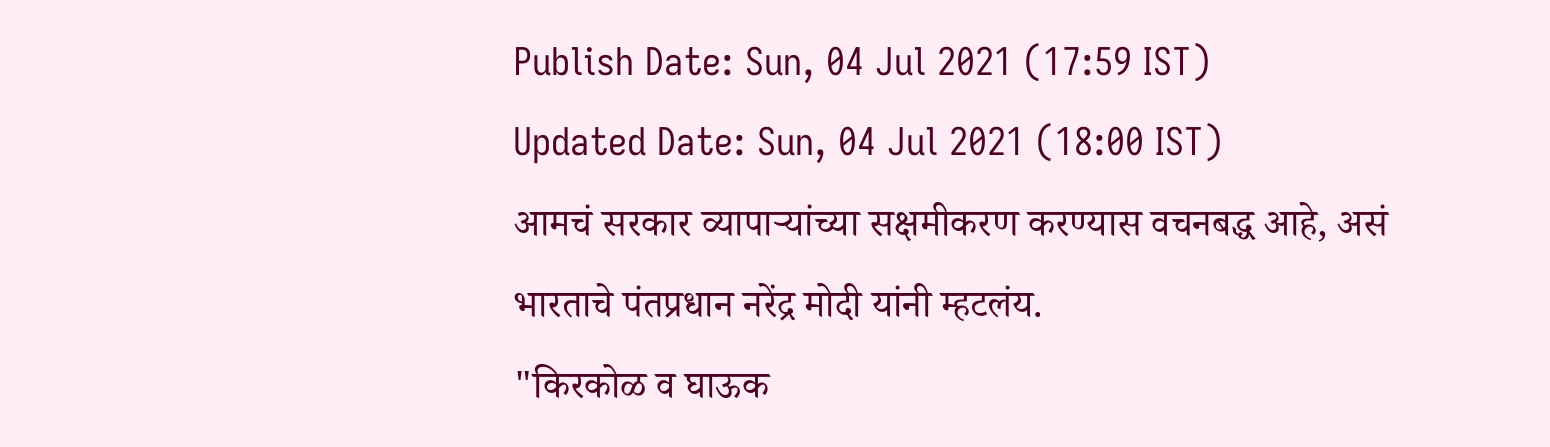Publish Date: Sun, 04 Jul 2021 (17:59 IST)
Updated Date: Sun, 04 Jul 2021 (18:00 IST)
आमचं सरकार व्यापाऱ्यांच्या सक्षमीकरण करण्यास वचनबद्ध आहे, असं भारताचे पंतप्रधान नरेंद्र मोदी यांनी म्हटलंय.
"किरकोळ व घाऊक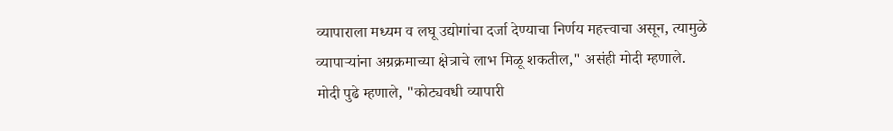व्यापाराला मध्यम व लघू उद्योगांचा दर्जा देण्याचा निर्णय महत्त्वाचा असून, त्यामुळे व्यापाऱ्यांना अग्रक्रमाच्या क्षेत्राचे लाभ मिळू शकतील," असंही मोदी म्हणाले.
मोदी पुढे म्हणाले, "कोट्यवधी व्यापारी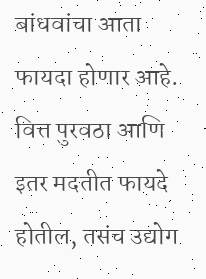बांधवांचा आता फायदा होणार आहे. वित्त पुरवठा आणि इतर मदतीत फायदे होतील, तसंच उद्योग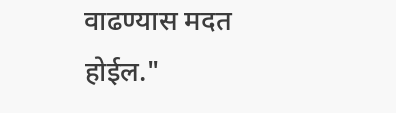वाढण्यास मदत होईल."